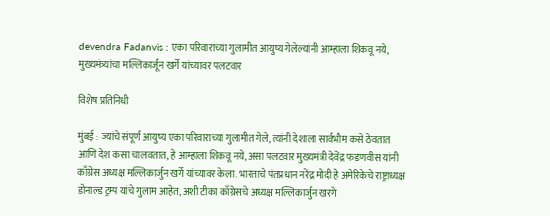devendra Fadanvis : एका परिवाराच्या गुलामीत आयुष्य गेलेल्यांनी आम्हाला शिकवू नये, मुख्यमंत्र्यांचा मल्लिकार्जून खर्गे यांच्यावर पलटवार

विशेष प्रतिनिधी

मुंबई : ज्यांचे संपूर्ण आयुष्य एका परिवाराच्या गुलामीत गेले, त्यांनी देशाला सार्वभौम कसे ठेवतात आणि देश कसा चालवतात, हे आम्हाला शिकवू नये, असा पलटवार मुख्यमंत्री देवेंद्र फडणवीस यांनी काँग्रेस अध्यक्ष मल्लिकार्जुन खर्गे यांच्यावर केला. भारताचे पंतप्रधान नरेंद्र मोदी हे अमेरिकेचे राष्ट्राध्यक्ष डोनाल्ड ट्रम्प यांचे गुलाम आहेत, अशी टीका काँग्रेसचे अध्यक्ष मल्लिकार्जुन खरगे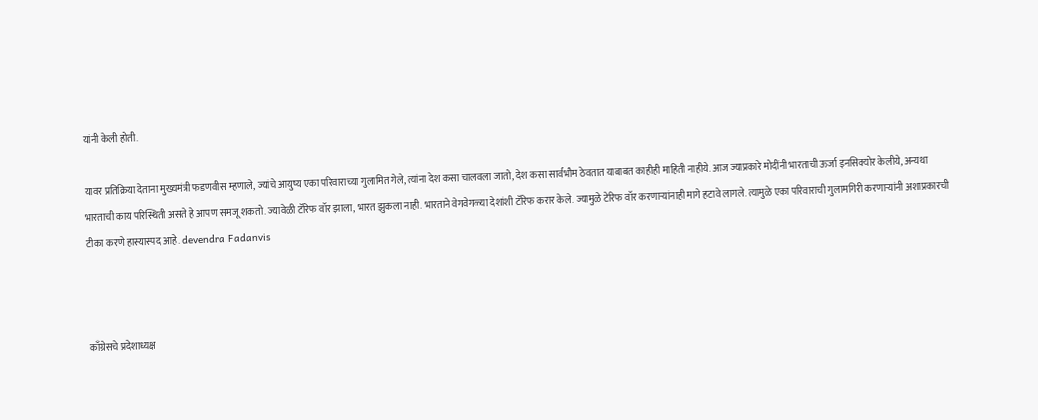यांनी केली होती.

यावर प्रतिक्रिया देताना मुख्यमंत्री फडणवीस म्हणाले, ज्यांचे आयुष्य एका परिवाराच्या गुलामित गेले, त्यांना देश कसा चालवला जातो, देश कसा सार्वभौम ठेवतात याबाबत काहीही माहिती नाहीये. आज ज्याप्रकारे मोदींनी भारताची ऊर्जा इनसिक्योर केलीये, अन्यथा भारताची काय परिस्थिती असते हे आपण समजू शकतो. ज्यावेळी टॅरिफ वॉर झाला, भारत झुकला नाही. भारताने वेगवेगळ्या देशांशी टॅरिफ करार केले. ज्यामुळे टेरिफ वॉर करणाऱ्यांनाही मागे हटावे लागले. त्यामुळे एका परिवाराची गुलामगिरी करणाऱ्यांनी अशाप्रकारची टीका करणे हास्यास्पद आहे. devendra Fadanvis



काँग्रेसचे प्रदेशाध्यक्ष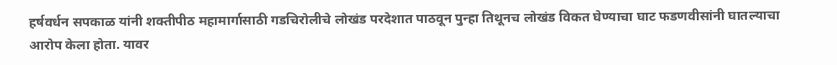हर्षवर्धन सपकाळ यांनी शक्तीपीठ महामार्गासाठी गडचिरोलीचे लोखंड परदेशात पाठवून पुन्हा तिथूनच लोखंड विकत घेण्याचा घाट फडणवीसांनी घातल्याचा आरोप केला होता. यावर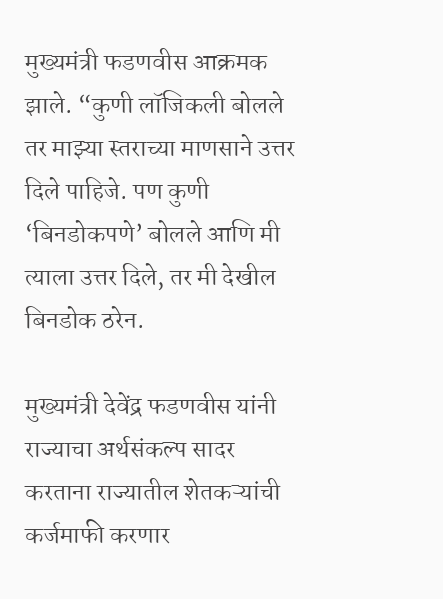मुख्यमंत्री फडणवीस आक्रमक झाले. “कुणी लॉजिकली बोलले तर माझ्या स्तराच्या माणसाने उत्तर दिले पाहिजे. पण कुणी ‘बिनडोकपणे’ बोलले आणि मी त्याला उत्तर दिले, तर मी देखील बिनडोक ठरेन.

मुख्यमंत्री देवेंद्र फडणवीस यांनी राज्याचा अर्थसंकल्प सादर करताना राज्यातील शेतकऱ्यांची कर्जमाफी करणार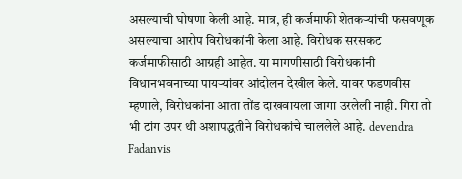असल्याची घोषणा केली आहे. मात्र, ही कर्जमाफी शेतकऱ्यांची फसवणूक असल्याचा आरोप विरोधकांनी केला आहे. विरोधक सरसकट कर्जमाफीसाठी आग्रही आहेत. या मागणीसाठी विरोधकांनी विधानभवनाच्या पायऱ्यांवर आंदोलन देखील केले. यावर फडणवीस म्हणाले, विरोधकांना आता तोंड दाखवायला जागा उरलेली नाही. गिरा तो भी टांग उपर थी अशापद्धतीने विरोधकांचे चाललेले आहे. devendra Fadanvis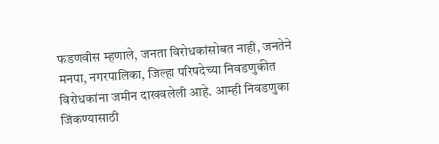फडणवीस म्हणाले, जनता विरोधकांसोबत नाही, जनतेने मनपा, नगरपालिका, जिल्हा परिषदेच्या निवडणुकीत विरोधकांना जमीन दाखवलेली आहे. आम्ही निवडणुका जिंकण्यासाठी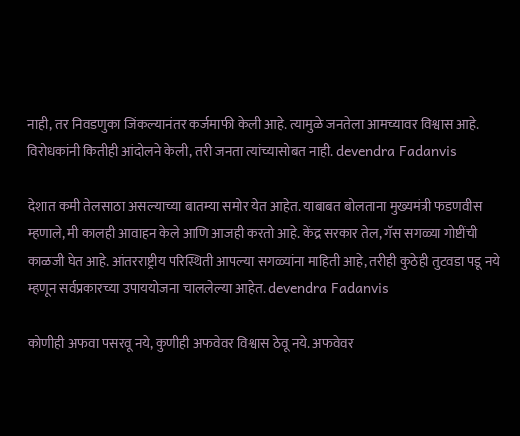नाही, तर निवडणुका जिंकल्यानंतर कर्जमाफी केली आहे. त्यामुळे जनतेला आमच्यावर विश्वास आहे. विरोधकांनी कितीही आंदोलने केली, तरी जनता त्यांच्यासोबत नाही. devendra Fadanvis

देशात कमी तेलसाठा असल्याच्या बातम्या समोर येत आहेत. याबाबत बोलताना मुख्यमंत्री फडणवीस म्हणाले, मी कालही आवाहन केले आणि आजही करतो आहे. केंद्र सरकार तेल, गॅस सगळ्या गोष्टींची काळजी घेत आहे. आंतरराष्ट्रीय परिस्थिती आपल्या सगळ्यांना माहिती आहे, तरीही कुठेही तुटवडा पडू नये म्हणून सर्वप्रकारच्या उपाययोजना चाललेल्या आहेत. devendra Fadanvis

कोणीही अफवा पसरवू नये, कुणीही अफवेवर विश्वास ठेवू नये. अफवेवर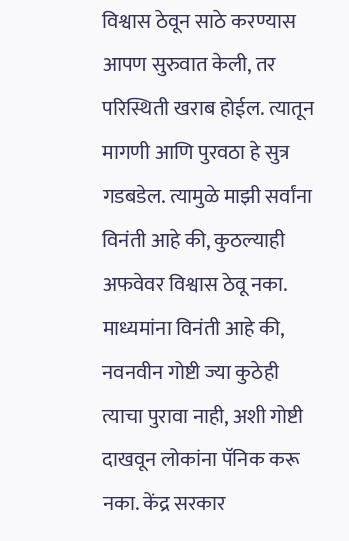विश्वास ठेवून साठे करण्यास आपण सुरुवात केली, तर परिस्थिती खराब होईल. त्यातून मागणी आणि पुरवठा हे सुत्र गडबडेल. त्यामुळे माझी सर्वांना विनंती आहे की, कुठल्याही अफवेवर विश्वास ठेवू नका. माध्यमांना विनंती आहे की, नवनवीन गोष्टी ज्या कुठेही त्याचा पुरावा नाही, अशी गोष्टी दाखवून लोकांना पॅनिक करू नका. केंद्र सरकार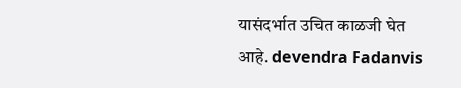यासंदर्भात उचित काळजी घेत आहे. devendra Fadanvis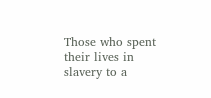Those who spent their lives in slavery to a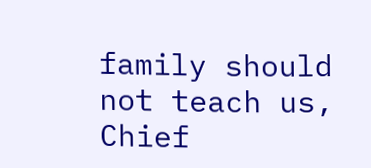family should not teach us, Chief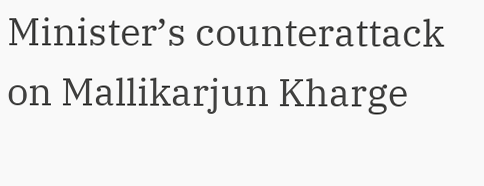Minister’s counterattack on Mallikarjun Kharge